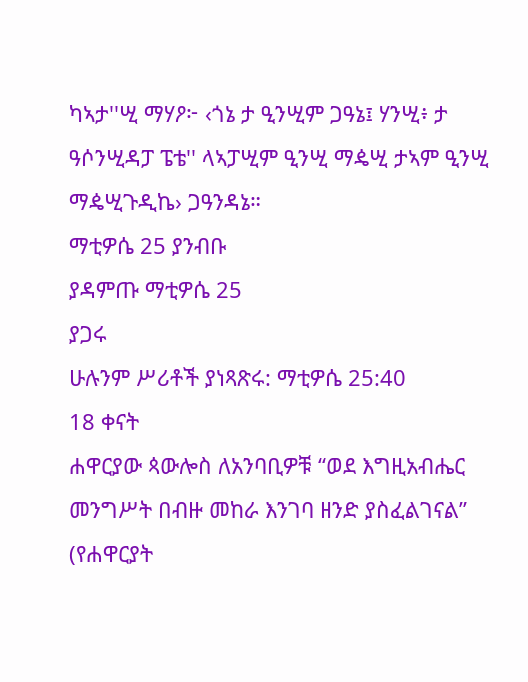ካኣታ''ሢ ማሃዖ፦ ‹ጎኔ ታ ዒንሢም ጋዓኔ፤ ሃንሢ፥ ታ ዓሶንሢዳፓ ፔቴ'' ላኣፓሢም ዒንሢ ማዼሢ ታኣም ዒንሢ ማዼሢጉዲኬ› ጋዓንዳኔ።
ማቲዎሴ 25 ያንብቡ
ያዳምጡ ማቲዎሴ 25
ያጋሩ
ሁሉንም ሥሪቶች ያነጻጽሩ: ማቲዎሴ 25:40
18 ቀናት
ሐዋርያው ጳውሎስ ለአንባቢዎቹ “ወደ እግዚአብሔር መንግሥት በብዙ መከራ እንገባ ዘንድ ያስፈልገናል” (የሐዋርያት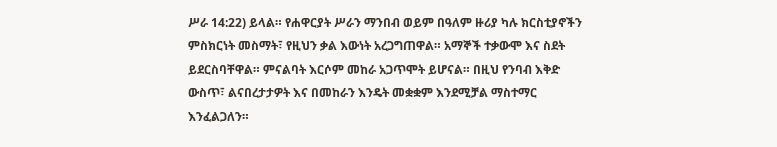ሥራ 14:22) ይላል። የሐዋርያት ሥራን ማንበብ ወይም በዓለም ዙሪያ ካሉ ክርስቲያኖችን ምስክርነት መስማት፣ የዚህን ቃል እውነት አረጋግጠዋል። አማኞች ተቃውሞ እና ስደት ይደርስባቸዋል። ምናልባት እርሶም መከራ አጋጥሞት ይሆናል። በዚህ የንባብ እቅድ ውስጥ፣ ልናበረታታዎት እና በመከራን እንዴት መቋቋም እንደሚቻል ማስተማር እንፈልጋለን።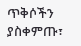ጥቅሶችን ያስቀምጡ፣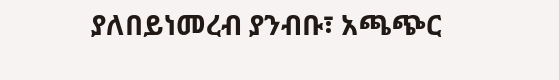ያለበይነመረብ ያንብቡ፣ አጫጭር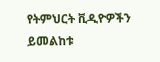የትምህርት ቪዲዮዎችን ይመልከቱ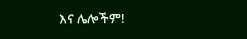እና ሌሎችም!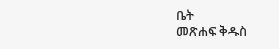ቤት
መጽሐፍ ቅዱስ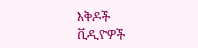እቅዶች
ቪዲዮዎች